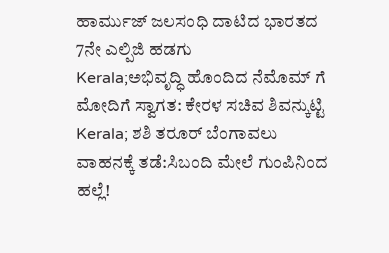ಹಾರ್ಮುಜ್ ಜಲಸಂಧಿ ದಾಟಿದ ಭಾರತದ 7ನೇ ಎಲ್ಪಿಜಿ ಹಡಗು
Kerala;ಅಭಿವೃದ್ಧಿ ಹೊಂದಿದ ನೆಮೊಮ್ ಗೆ ಮೋದಿಗೆ ಸ್ವಾಗತ: ಕೇರಳ ಸಚಿವ ಶಿವನ್ಕುಟ್ಟಿ
Kerala; ಶಶಿ ತರೂರ್ ಬೆಂಗಾವಲು ವಾಹನಕ್ಕೆ ತಡೆ:ಸಿಬಂದಿ ಮೇಲೆ ಗುಂಪಿನಿಂದ ಹಲ್ಲೆ!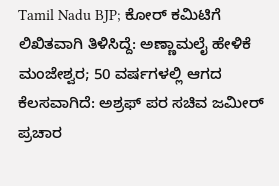Tamil Nadu BJP; ಕೋರ್ ಕಮಿಟಿಗೆ ಲಿಖಿತವಾಗಿ ತಿಳಿಸಿದ್ದೆ: ಅಣ್ಣಾಮಲೈ ಹೇಳಿಕೆ
ಮಂಜೇಶ್ವರ; 50 ವರ್ಷಗಳಲ್ಲಿ ಆಗದ ಕೆಲಸವಾಗಿದೆ: ಅಶ್ರಫ್ ಪರ ಸಚಿವ ಜಮೀರ್ ಪ್ರಚಾರ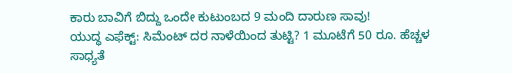ಕಾರು ಬಾವಿಗೆ ಬಿದ್ದು ಒಂದೇ ಕುಟುಂಬದ 9 ಮಂದಿ ದಾರುಣ ಸಾವು!
ಯುದ್ಧ ಎಫೆಕ್ಟ್: ಸಿಮೆಂಟ್ ದರ ನಾಳೆಯಿಂದ ತುಟ್ಟಿ? 1 ಮೂಟೆಗೆ 50 ರೂ. ಹೆಚ್ಚಳ ಸಾಧ್ಯತೆ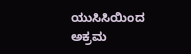ಯುಸಿಸಿಯಿಂದ ಅಕ್ರಮ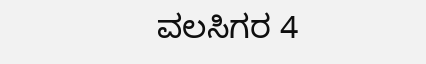ವಲಸಿಗರ 4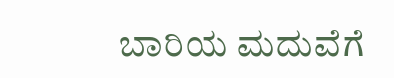ಬಾರಿಯ ಮದುವೆಗೆ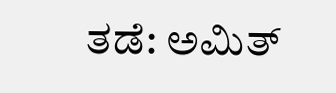ತಡೆ: ಅಮಿತ್